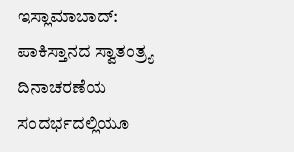ಇಸ್ಲಾಮಾಬಾದ್: ಪಾಕಿಸ್ತಾನದ ಸ್ವಾತಂತ್ರ್ಯ ದಿನಾಚರಣೆಯ ಸಂದರ್ಭದಲ್ಲಿಯೂ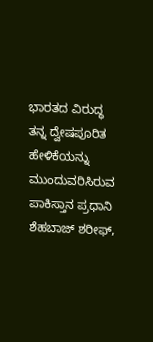ಭಾರತದ ವಿರುದ್ಧ ತನ್ನ ದ್ವೇಷಪೂರಿತ ಹೇಳಿಕೆಯನ್ನು ಮುಂದುವರಿಸಿರುವ ಪಾಕಿಸ್ತಾನ ಪ್ರಧಾನಿ ಶೆಹಬಾಜ್ ಶರೀಫ್,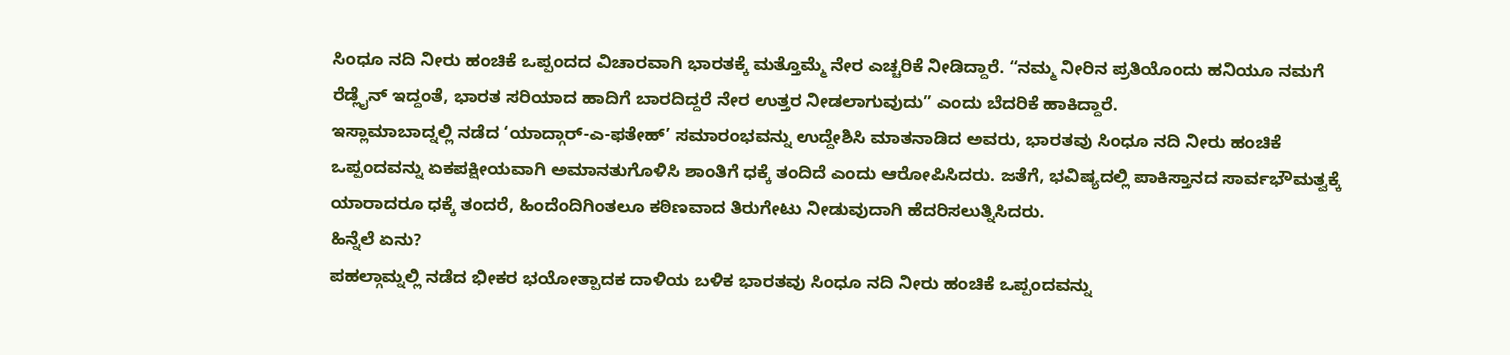ಸಿಂಧೂ ನದಿ ನೀರು ಹಂಚಿಕೆ ಒಪ್ಪಂದದ ವಿಚಾರವಾಗಿ ಭಾರತಕ್ಕೆ ಮತ್ತೊಮ್ಮೆ ನೇರ ಎಚ್ಚರಿಕೆ ನೀಡಿದ್ದಾರೆ. “ನಮ್ಮ ನೀರಿನ ಪ್ರತಿಯೊಂದು ಹನಿಯೂ ನಮಗೆ ರೆಡ್ಲೈನ್ ಇದ್ದಂತೆ, ಭಾರತ ಸರಿಯಾದ ಹಾದಿಗೆ ಬಾರದಿದ್ದರೆ ನೇರ ಉತ್ತರ ನೀಡಲಾಗುವುದು” ಎಂದು ಬೆದರಿಕೆ ಹಾಕಿದ್ದಾರೆ.
ಇಸ್ಲಾಮಾಬಾದ್ನಲ್ಲಿ ನಡೆದ ‘ಯಾದ್ಗಾರ್-ಎ-ಫತೇಹ್’ ಸಮಾರಂಭವನ್ನು ಉದ್ದೇಶಿಸಿ ಮಾತನಾಡಿದ ಅವರು, ಭಾರತವು ಸಿಂಧೂ ನದಿ ನೀರು ಹಂಚಿಕೆ ಒಪ್ಪಂದವನ್ನು ಏಕಪಕ್ಷೀಯವಾಗಿ ಅಮಾನತುಗೊಳಿಸಿ ಶಾಂತಿಗೆ ಧಕ್ಕೆ ತಂದಿದೆ ಎಂದು ಆರೋಪಿಸಿದರು. ಜತೆಗೆ, ಭವಿಷ್ಯದಲ್ಲಿ ಪಾಕಿಸ್ತಾನದ ಸಾರ್ವಭೌಮತ್ವಕ್ಕೆ ಯಾರಾದರೂ ಧಕ್ಕೆ ತಂದರೆ, ಹಿಂದೆಂದಿಗಿಂತಲೂ ಕಠಿಣವಾದ ತಿರುಗೇಟು ನೀಡುವುದಾಗಿ ಹೆದರಿಸಲುತ್ನಿಸಿದರು.
ಹಿನ್ನೆಲೆ ಏನು?
ಪಹಲ್ಗಾಮ್ನಲ್ಲಿ ನಡೆದ ಭೀಕರ ಭಯೋತ್ಪಾದಕ ದಾಳಿಯ ಬಳಿಕ ಭಾರತವು ಸಿಂಧೂ ನದಿ ನೀರು ಹಂಚಿಕೆ ಒಪ್ಪಂದವನ್ನು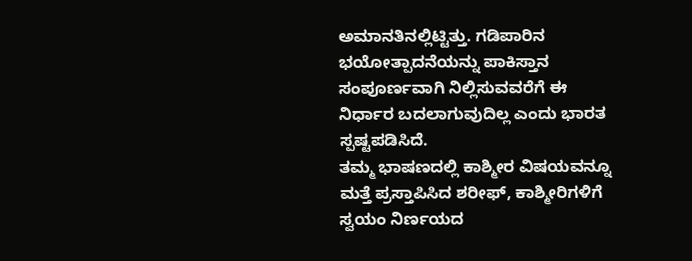ಅಮಾನತಿನಲ್ಲಿಟ್ಟಿತ್ತು. ಗಡಿಪಾರಿನ ಭಯೋತ್ಪಾದನೆಯನ್ನು ಪಾಕಿಸ್ತಾನ ಸಂಪೂರ್ಣವಾಗಿ ನಿಲ್ಲಿಸುವವರೆಗೆ ಈ ನಿರ್ಧಾರ ಬದಲಾಗುವುದಿಲ್ಲ ಎಂದು ಭಾರತ ಸ್ಪಷ್ಟಪಡಿಸಿದೆ.
ತಮ್ಮ ಭಾಷಣದಲ್ಲಿ ಕಾಶ್ಮೀರ ವಿಷಯವನ್ನೂ ಮತ್ತೆ ಪ್ರಸ್ತಾಪಿಸಿದ ಶರೀಫ್, ಕಾಶ್ಮೀರಿಗಳಿಗೆ ಸ್ವಯಂ ನಿರ್ಣಯದ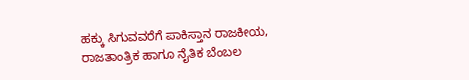ಹಕ್ಕು ಸಿಗುವವರೆಗೆ ಪಾಕಿಸ್ತಾನ ರಾಜಕೀಯ, ರಾಜತಾಂತ್ರಿಕ ಹಾಗೂ ನೈತಿಕ ಬೆಂಬಲ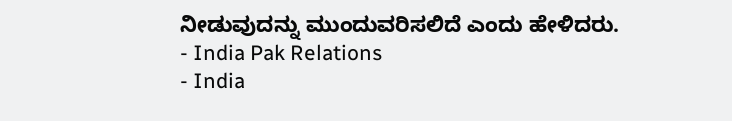ನೀಡುವುದನ್ನು ಮುಂದುವರಿಸಲಿದೆ ಎಂದು ಹೇಳಿದರು.
- India Pak Relations
- India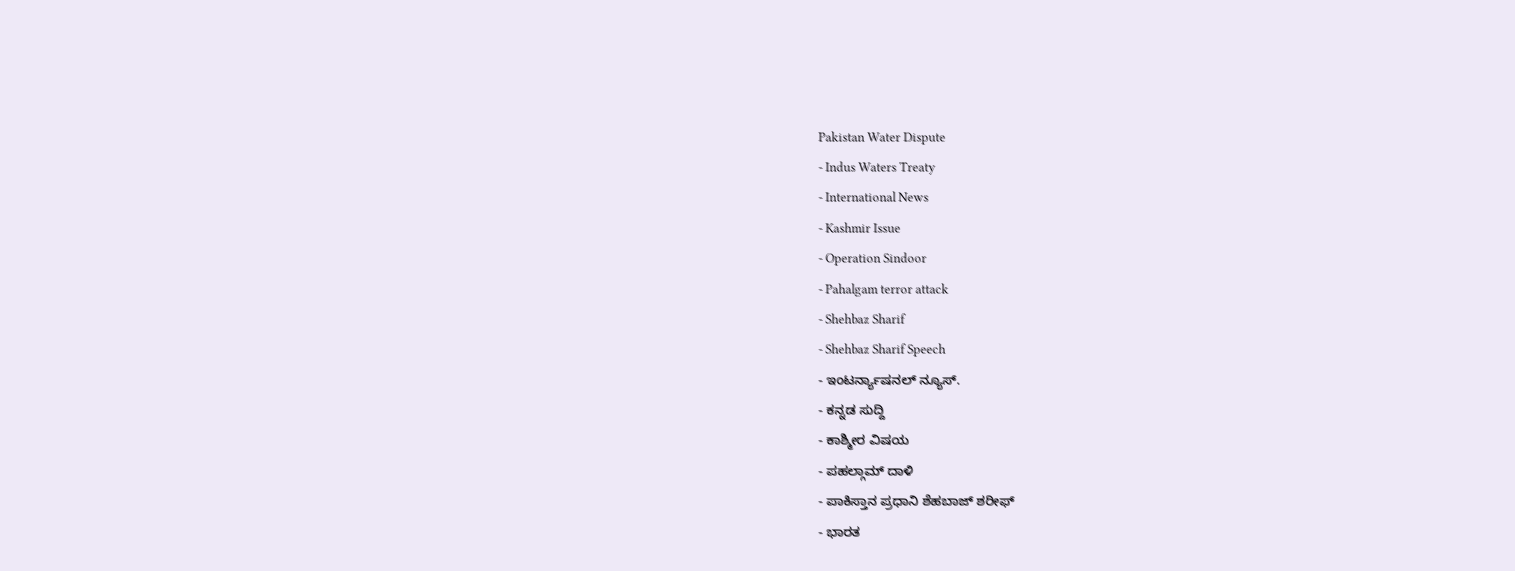Pakistan Water Dispute
- Indus Waters Treaty
- International News
- Kashmir Issue
- Operation Sindoor
- Pahalgam terror attack
- Shehbaz Sharif
- Shehbaz Sharif Speech
- ಇಂಟರ್ನ್ಯಾಷನಲ್ ನ್ಯೂಸ್.
- ಕನ್ನಡ ಸುದ್ದಿ
- ಕಾಶ್ಮೀರ ವಿಷಯ
- ಪಹಲ್ಗಾಮ್ ದಾಳಿ
- ಪಾಕಿಸ್ತಾನ ಪ್ರಧಾನಿ ಶೆಹಬಾಜ್ ಶರೀಫ್
- ಭಾರತ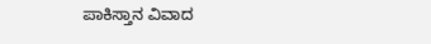ಪಾಕಿಸ್ತಾನ ವಿವಾದ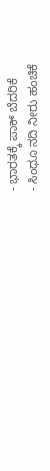- ಭಾರತಕ್ಕೆ ಪಾಕ್ ಬೆದರಿಕೆ
- ಸಿಂಧೂ ನದಿ ನೀರು ಹಂಚಿಕೆ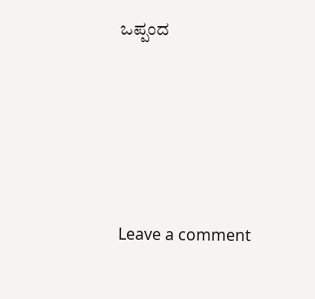ಒಪ್ಪಂದ





Leave a comment